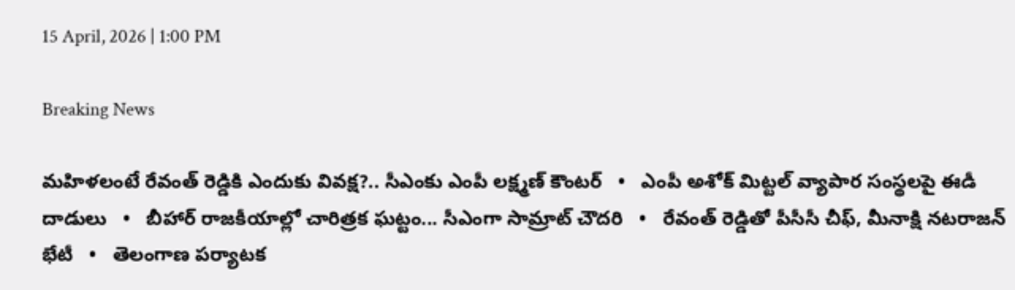15 April, 2026 | 1:00 PM

Breaking News

మహిళలంటే రేవంత్ రెడ్డికి ఎందుకు వివక్ష?.. సీఎంకు ఎంపీ లక్ష్మణ్ కౌంటర్   •   ఎంపీ అశోక్ మిట్టల్‌ వ్యాపార సంస్థలపై ఈడీ దాడులు   •   బీహార్ రాజకీయాల్లో చారిత్రక ఘట్టం... సీఎంగా సామ్రాట్‌ చౌదరి   •   రేవంత్‌ రెడ్డితో పీసీసీ చీఫ్, మీనాక్షి నటరాజన్ భేటీ   •   తెలంగాణ పర్యాటక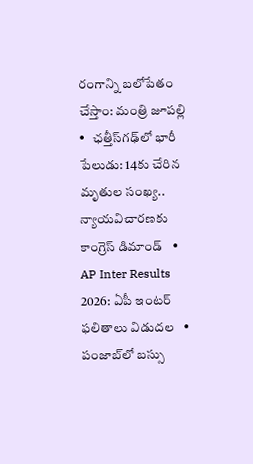రంగాన్ని బలోపేతం చేస్తాం: మంత్రి జూపల్లి   •   ఛత్తీస్‌గఢ్‌లో భారీ పేలుడు: 14కు చేరిన మృతుల సంఖ్య.. న్యాయవిచారణకు కాంగ్రెస్ డిమాండ్   •   AP Inter Results 2026: ఏపీ ఇంటర్ ఫలితాలు విడుదల   •   పంజాబ్‌లో బస్సు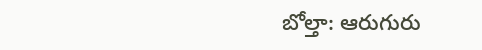బోల్తా: ఆరుగురు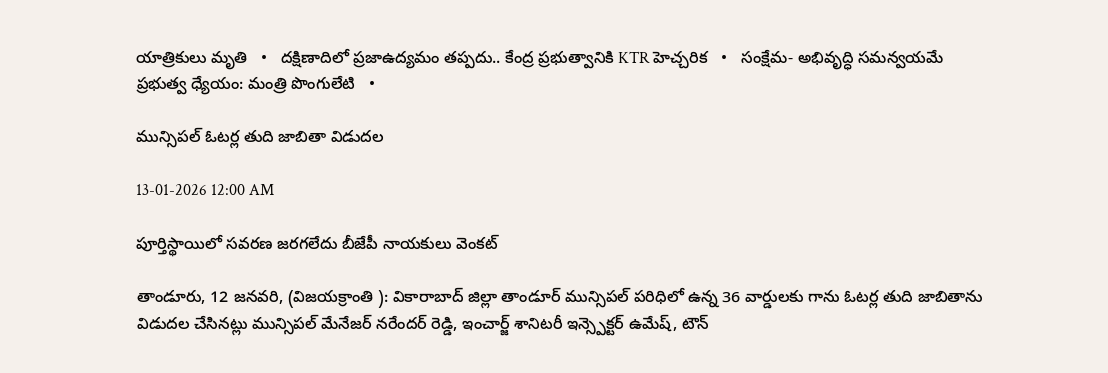యాత్రికులు మృతి   •   దక్షిణాదిలో ప్రజాఉద్యమం తప్పదు.. కేంద్ర ప్రభుత్వానికి KTR హెచ్చరిక   •   సంక్షేమ- అభివృద్ధి సమన్వయమే ప్రభుత్వ ధ్యేయం: మంత్రి పొంగులేటి   •

మున్సిపల్ ఓటర్ల తుది జాబితా విడుదల

13-01-2026 12:00 AM

పూర్తిస్థాయిలో సవరణ జరగలేదు బీజేపీ నాయకులు వెంకట్

తాండూరు, 12 జనవరి, (విజయక్రాంతి ): వికారాబాద్ జిల్లా తాండూర్ మున్సిపల్ పరిధిలో ఉన్న 36 వార్డులకు గాను ఓటర్ల తుది జాబితాను విడుదల చేసినట్లు మున్సిపల్ మేనేజర్ నరేందర్ రెడ్డి, ఇంచార్జ్ శానిటరీ ఇన్స్పెక్టర్ ఉమేష్, టౌన్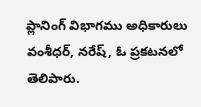ప్లానింగ్ విభాగము అధికారులు వంశీధర్, నరేష్, ఓ ప్రకటనలో తెలిపారు.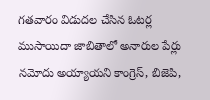గతవారం విడుదల చేసిన ఓటర్ల ముసాయిదా జాబితాలో అనారుల పేర్లు నమోదు అయ్యాయని కాంగ్రెస్, బిజెపి,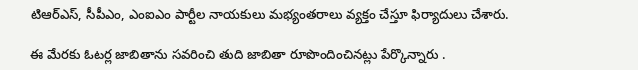టిఆర్‌ఎస్, సీపీఎం, ఎంఐఎం పార్టీల నాయకులు మభ్యంతరాలు వ్యక్తం చేస్తూ ఫిర్యాదులు చేశారు.

ఈ మేరకు ఓటర్ల జాబితాను సవరించి తుది జాబితా రూపొందించినట్లు పేర్కొన్నారు .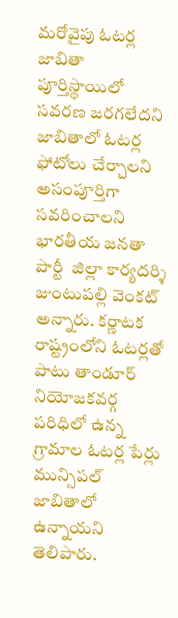మరోవైపు ఓటర్ల జాబితా పూర్తిస్థాయిలో సవరణ జరగలేదని జాబితాలో ఓటర్ల ఫోటోలు చేర్చాలని అసంపూర్తిగా సవరించాలని భారతీయ జనతా పార్టీ  జిల్లా కార్యదర్శి జుంటుపల్లి వెంకట్ అన్నారు. కర్ణాటక రాష్ట్రంలోని ఓటర్లతో పాటు తాండూర్ నియోజకవర్గ పరిధిలో ఉన్న గ్రామాల ఓటర్ల పేర్లు మున్సిపల్ జాబితాలో ఉన్నాయని తెలిపారు.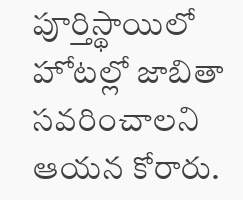పూర్తిస్థాయిలో హోటల్లో జాబితా సవరించాలని ఆయన కోరారు.